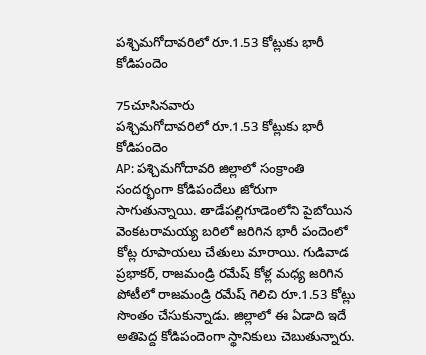పశ్చిమగోదావరిలో రూ.1.53 కోట్లుకు భారీ కోడిపందెం

75చూసినవారు
పశ్చిమగోదావరిలో రూ.1.53 కోట్లుకు భారీ కోడిపందెం
AP: పశ్చిమగోదావరి జిల్లాలో సంక్రాంతి సందర్భంగా కోడిపందేలు జోరుగా సాగుతున్నాయి. తాడేపల్లిగూడెంలోని పైబోయిన వెంకటరామయ్య బరిలో జరిగిన భారీ పందెంలో కోట్ల రూపాయలు చేతులు మారాయి. గుడివాడ ప్రభాకర్‌, రాజమండ్రి రమేష్‌ కోళ్ల మధ్య జరిగిన పోటీలో రాజమండ్రి రమేష్‌ గెలిచి రూ.1.53 కోట్లు సొంతం చేసుకున్నాడు. జిల్లాలో ఈ ఏడాది ఇదే అతిపెద్ద కోడిపందెంగా స్థానికులు చెబుతున్నారు.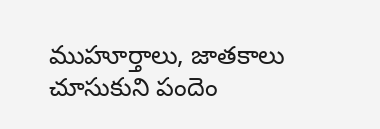ముహూర్తాలు, జాతకాలు చూసుకుని పందెం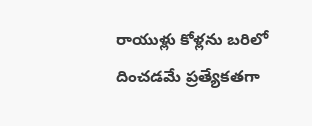రాయుళ్లు కోళ్లను బరిలో దించడమే ప్రత్యేకతగా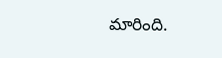మారింది.